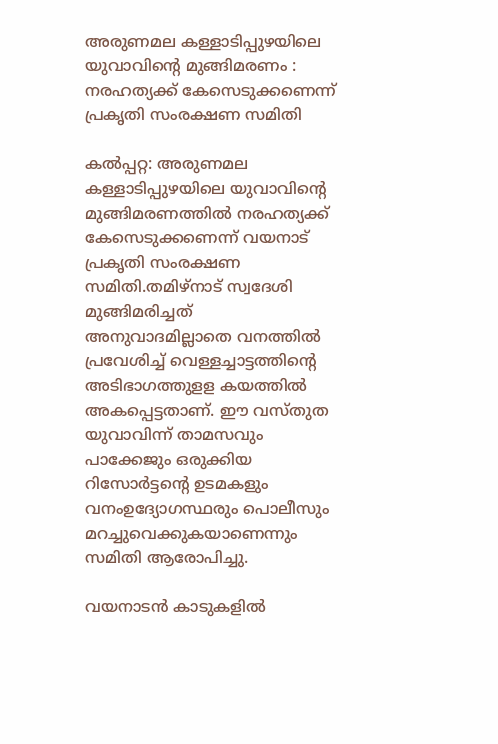അരുണമല കള്ളാടിപ്പുഴയിലെ യുവാവിന്റെ മുങ്ങിമരണം : നരഹത്യക്ക് കേസെടുക്കണെന്ന് പ്രകൃതി സംരക്ഷണ സമിതി

കൽപ്പറ്റ: അരുണമല കള്ളാടിപ്പുഴയിലെ യുവാവിന്റെ മുങ്ങിമരണത്തിൽ നരഹത്യക്ക് കേസെടുക്കണെന്ന് വയനാട് പ്രകൃതി സംരക്ഷണ സമിതി.തമിഴ്നാട് സ്വദേശി മുങ്ങിമരിച്ചത് അനുവാദമില്ലാതെ വനത്തിൽ പ്രവേശിച്ച് വെള്ളച്ചാട്ടത്തിന്റെ അടിഭാഗത്തുളള കയത്തിൽ അകപ്പെട്ടതാണ്. ഈ വസ്തുത യുവാവിന്ന് താമസവും പാക്കേജും ഒരുക്കിയ റിസോർട്ടന്റെ ഉടമകളും വനംഉദ്യോഗസ്ഥരും പൊലീസും മറച്ചുവെക്കുകയാണെന്നും സമിതി ആരോപിച്ചു.

വയനാടൻ കാടുകളിൽ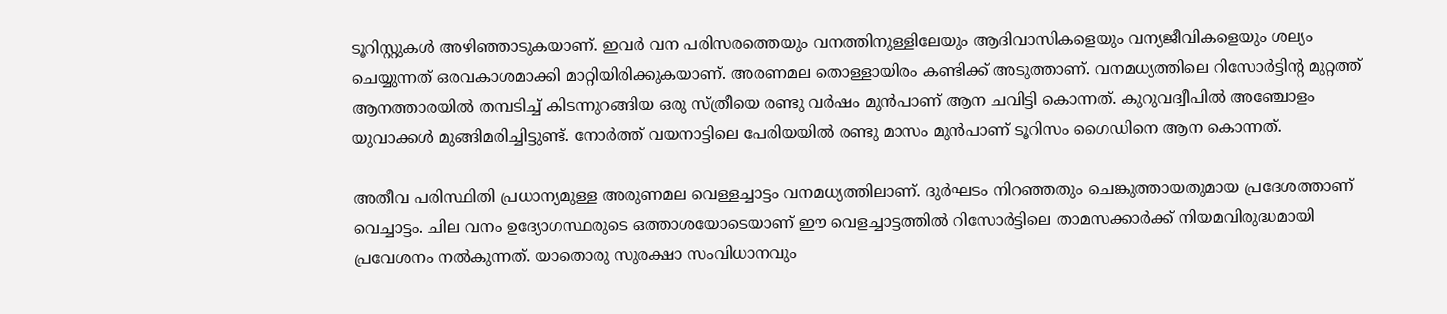ടൂറിസ്റ്റുകൾ അഴിഞ്ഞാടുകയാണ്. ഇവർ വന പരിസരത്തെയും വനത്തിനുള്ളിലേയും ആദിവാസികളെയും വന്യജീവികളെയും ശല്യം ചെയ്യുന്നത് ഒരവകാശമാക്കി മാറ്റിയിരിക്കുകയാണ്. അരണമല തൊള്ളായിരം കണ്ടിക്ക് അടുത്താണ്. വനമധ്യത്തിലെ റിസോർട്ടിന്റ മുറ്റത്ത് ആനത്താരയിൽ തമ്പടിച്ച് കിടന്നുറങ്ങിയ ഒരു സ്ത്രീയെ രണ്ടു വർഷം മുൻപാണ് ആന ചവിട്ടി കൊന്നത്. കുറുവദ്വീപിൽ അഞ്ചോളം യുവാക്കൾ മുങ്ങിമരിച്ചിട്ടുണ്ട്. നോർത്ത് വയനാട്ടിലെ പേരിയയിൽ രണ്ടു മാസം മുൻപാണ് ടൂറിസം ഗൈഡിനെ ആന കൊന്നത്.

അതീവ പരിസ്ഥിതി പ്രധാന്യമുള്ള അരുണമല വെള്ളച്ചാട്ടം വനമധ്യത്തിലാണ്. ദുർഘടം നിറഞ്ഞതും ചെങ്കുത്തായതുമായ പ്രദേശത്താണ് വെച്ചാട്ടം. ചില വനം ഉദ്യോഗസ്ഥരുടെ ഒത്താശയോടെയാണ് ഈ വെളച്ചാട്ടത്തിൽ റിസോർട്ടിലെ താമസക്കാർക്ക് നിയമവിരുദ്ധമായി പ്രവേശനം നൽകുന്നത്. യാതൊരു സുരക്ഷാ സംവിധാനവും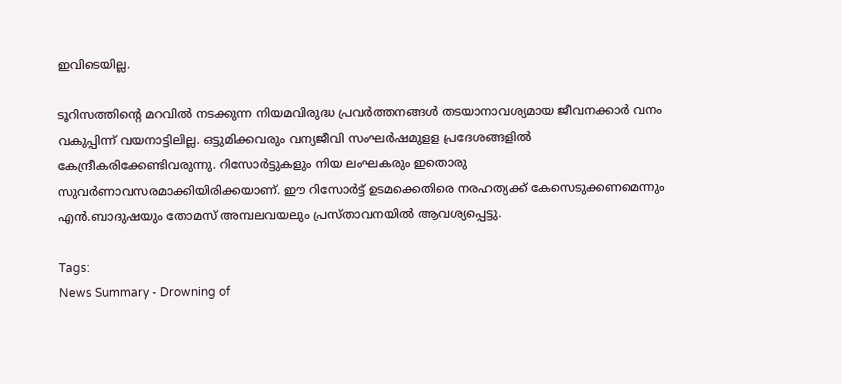ഇവിടെയില്ല.

ടൂറിസത്തിന്റെ മറവിൽ നടക്കുന്ന നിയമവിരുദ്ധ പ്രവർത്തനങ്ങൾ തടയാനാവശ്യമായ ജീവനക്കാർ വനം വകുപ്പിന്ന് വയനാട്ടിലില്ല. ഒട്ടുമിക്കവരും വന്യജീവി സംഘർഷമുളള പ്രദേശങ്ങളിൽ കേന്ദ്രീകരിക്കേണ്ടിവരുന്നു. റിസോർട്ടുകളും നിയ ലംഘകരും ഇതൊരു സുവർണാവസരമാക്കിയിരിക്കയാണ്. ഈ റിസോർട്ട് ഉടമക്കെതിരെ നരഹത്യക്ക് കേസെടുക്കണമെന്നും എൻ.ബാദുഷയും തോമസ് അമ്പലവയലും പ്രസ്താവനയിൽ ആവശ്യപ്പെട്ടു.

Tags:
News Summary - Drowning of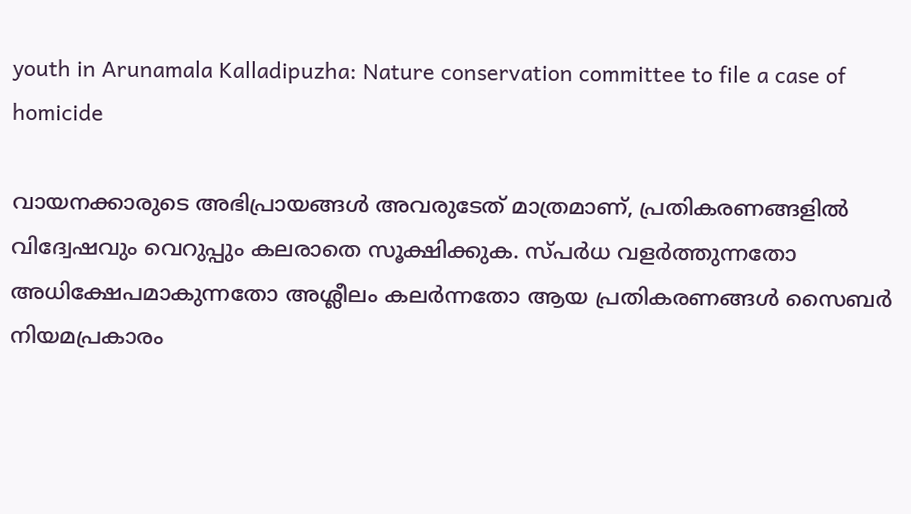youth in Arunamala Kalladipuzha: Nature conservation committee to file a case of homicide

വായനക്കാരുടെ അഭിപ്രായങ്ങള്‍ അവരുടേത് മാത്രമാണ്, പ്രതികരണങ്ങളിൽ വിദ്വേഷവും വെറുപ്പും കലരാതെ സൂക്ഷിക്കുക. സ്പർധ വളർത്തുന്നതോ അധിക്ഷേപമാകുന്നതോ അശ്ലീലം കലർന്നതോ ആയ പ്രതികരണങ്ങൾ സൈബർ നിയമപ്രകാരം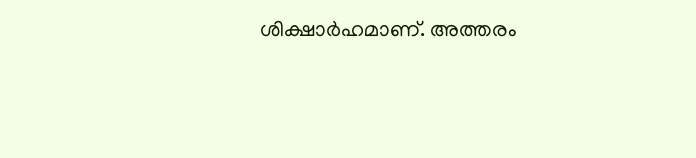ശിക്ഷാർഹമാണ്. അത്തരം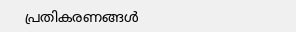പ്രതികരണങ്ങൾ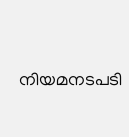നിയമനടപടി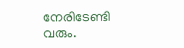നേരിടേണ്ടി വരും.